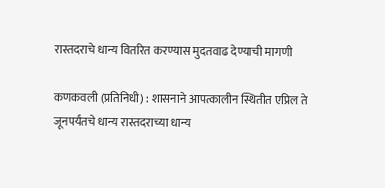रास्तदराचे धान्य वितरित करण्यास मुदतवाढ देण्याची मागणी

कणकवली (प्रतिनिधी) : शासनाने आपत्कालीन स्थितीत एप्रिल ते जूनपर्यंतचे धान्य रास्तदराच्या धान्य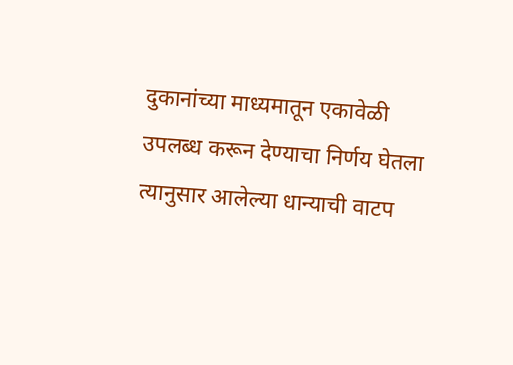दुकानांच्या माध्यमातून एकावेळी उपलब्ध करून देण्याचा निर्णय घेतला त्यानुसार आलेल्या धान्याची वाटप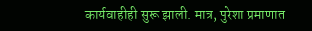कार्यवाहीही सुरू झाली. मात्र, पुरेशा प्रमाणात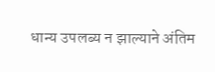धान्य उपलब्य न झाल्याने अंतिम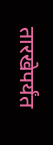तारखेपर्यंत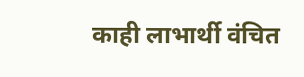काही लाभार्थी वंचित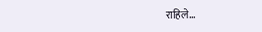राहिले…